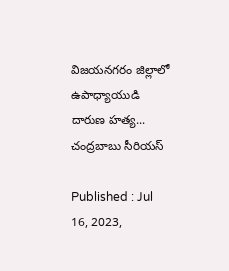విజయనగరం జిల్లాలో ఉపాధ్యాయుడి దారుణ హత్య... చంద్రబాబు సీరియస్

Published : Jul 16, 2023,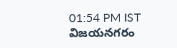01:54 PM IST
విజయనగరం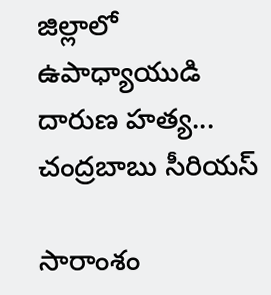జిల్లాలో ఉపాధ్యాయుడి దారుణ హత్య... చంద్రబాబు సీరియస్

సారాంశం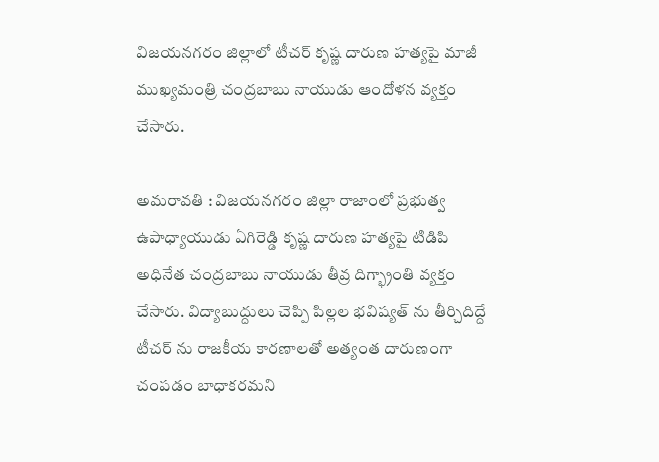విజయనగరం జిల్లాలో టీచర్ కృష్ణ దారుణ హత్యపై మాజీ ముఖ్యమంత్రి చంద్రబాబు నాయుడు ఆందోళన వ్యక్తం చేసారు.

అమరావతి : విజయనగరం జిల్లా రాజాంలో ప్రభుత్వ ఉపాధ్యాయుడు ఏగిరెడ్డి కృష్ణ దారుణ హత్యపై టిడిపి అధినేత చంద్రబాబు నాయుడు తీవ్ర దిగ్భ్రాంతి వ్యక్తం చేసారు. విద్యాబుద్దులు చెప్పి పిల్లల భవిష్యత్ ను తీర్చిదిద్దే టీచర్ ను రాజకీయ కారణాలతో అత్యంత దారుణంగా చంపడం బాధాకరమని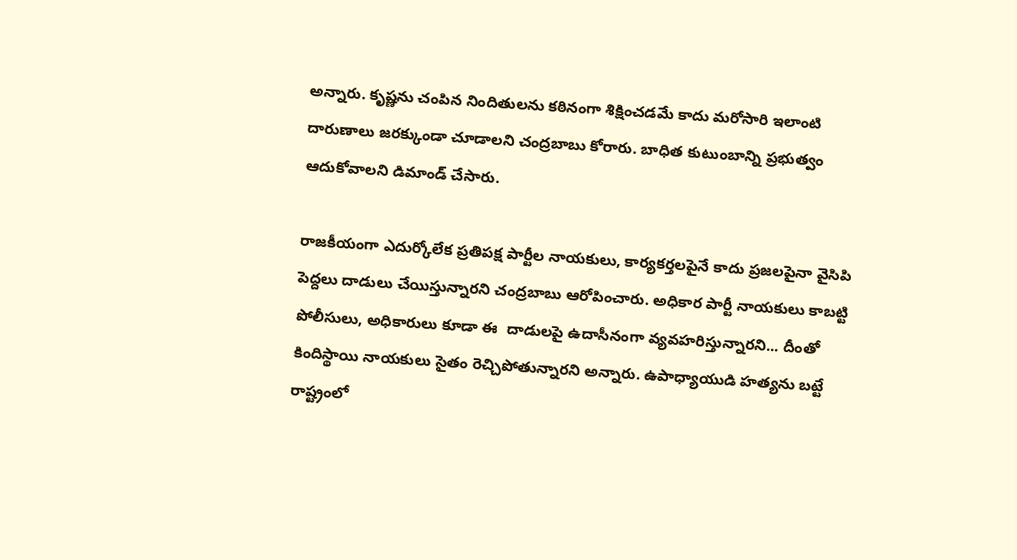అన్నారు. కృష్ణను చంపిన నిందితులను కఠినంగా శిక్షించడమే కాదు మరోసారి ఇలాంటి దారుణాలు జరక్కుండా చూడాలని చంద్రబాబు కోరారు. బాధిత కుటుంబాన్ని ప్రభుత్వం ఆదుకోవాలని డిమాండ్ చేసారు.

రాజకీయంగా ఎదుర్కోలేక ప్రతిపక్ష పార్టీల నాయకులు, కార్యకర్తలపైనే కాదు ప్రజలపైనా వైసిపి పెద్దలు దాడులు చేయిస్తున్నారని చంద్రబాబు ఆరోపించారు. అధికార పార్టీ నాయకులు కాబట్టి పోలీసులు, అధికారులు కూడా ఈ  దాడులపై ఉదాసీనంగా వ్యవహరిస్తున్నారని... దీంతో కిందిస్థాయి నాయకులు సైతం రెచ్చిపోతున్నారని అన్నారు. ఉపాధ్యాయుడి హత్యను బట్టే రాష్ట్రంలో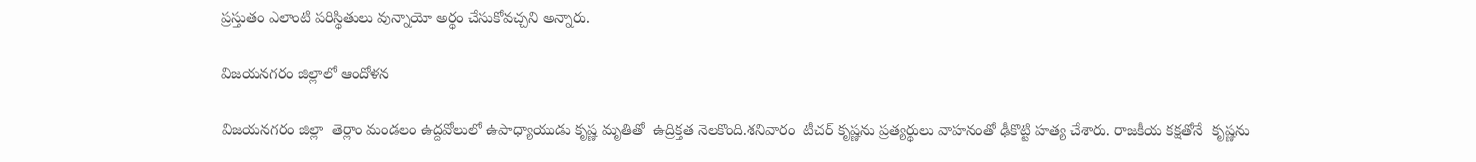ప్రస్తుతం ఎలాంటి పరిస్థితులు వున్నాయో అర్థం చేసుకోవచ్చని అన్నారు.

విజయనగరం జిల్లాలో ఆందోళన

విజయనగరం జిల్లా  తెర్లాం మండలం ఉద్దవోలులో ఉపాధ్యాయుడు కృష్ణ మృతితో  ఉద్రిక్తత నెలకొంది.శనివారం  టీచర్ కృష్ణను ప్రత్యర్థులు వాహనంతో ఢీకొట్టి హత్య చేశారు. రాజకీయ కక్షతోనే  కృష్ణను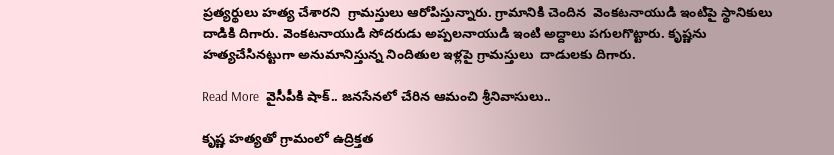ప్రత్యర్థులు హత్య చేశారని  గ్రామస్తులు ఆరోపిస్తున్నారు. గ్రామానికి చెందిన  వెంకటనాయుడి ఇంటిపై స్థానికులు దాడికి దిగారు. వెంకటనాయుడి సోదరుడు అప్పలనాయుడి ఇంటి అద్దాలు పగులగొట్టారు. కృష్ణను  హత్యచేసినట్టుగా అనుమానిస్తున్న నిందితుల ఇళ్లపై గ్రామస్తులు  దాడులకు దిగారు.

Read More  వైసీపీకి షాక్.. జనసేనలో చేరిన ఆమంచి శ్రీనివాసులు..

కృష్ణ హత్యతో గ్రామంలో ఉద్రిక్తత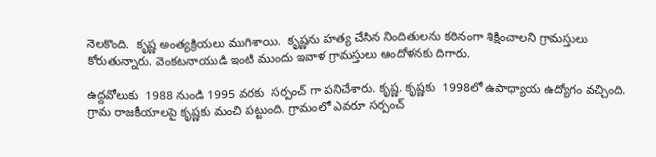నెలకొంది.  కృష్ణ అంత్యక్రియలు ముగిశాయి.  కృష్ణను హత్య చేసిన నిందితులను కఠినంగా శిక్షించాలని గ్రామస్తులు కోరుతున్నారు. వెంకటనాయుడి ఇంటి ముందు ఇవాళ గ్రామస్తులు ఆందోళనకు దిగారు.

ఉద్దవోలుకు  1988 నుండి 1995 వరకు  సర్పంచ్ గా పనిచేశారు. కృష్ణ. కృష్ణకు  1998లో ఉపాధ్యాయ ఉద్యోగం వచ్చింది. గ్రామ రాజకీయాలపై కృష్ణకు మంచి పట్టుంది. గ్రామంలో ఎవరూ సర్పంచ్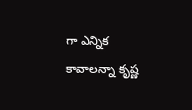గా ఎన్నిక కావాలన్నా కృష్ణ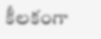కీలకంగా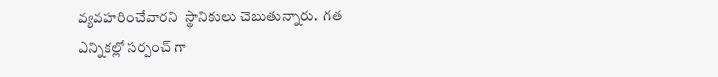వ్యవహరించేవారని  స్థానికులు చెబుతున్నారు.  గత ఎన్నికల్లో సర్పంచ్ గా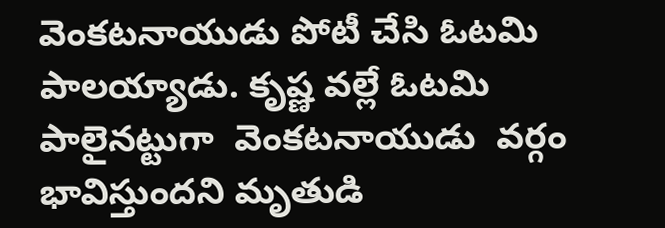వెంకటనాయుడు పోటీ చేసి ఓటమి పాలయ్యాడు. కృష్ణ వల్లే ఓటమి పాలైనట్టుగా  వెంకటనాయుడు  వర్గం భావిస్తుందని మృతుడి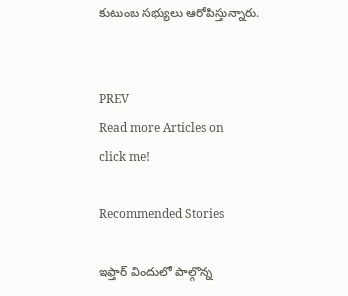కుటుంబ సభ్యులు ఆరోపిస్తున్నారు.


PREV
Read more Articles on
click me!

Recommended Stories

ఇఫ్తార్ విందులో పాల్గొన్న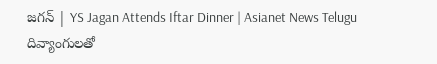జగన్ | YS Jagan Attends Iftar Dinner | Asianet News Telugu
దివ్యాంగులతో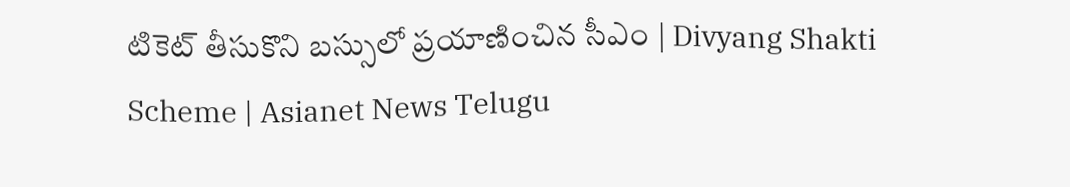టికెట్ తీసుకొని బస్సులో ప్రయాణించిన సీఎం | Divyang Shakti Scheme | Asianet News Telugu